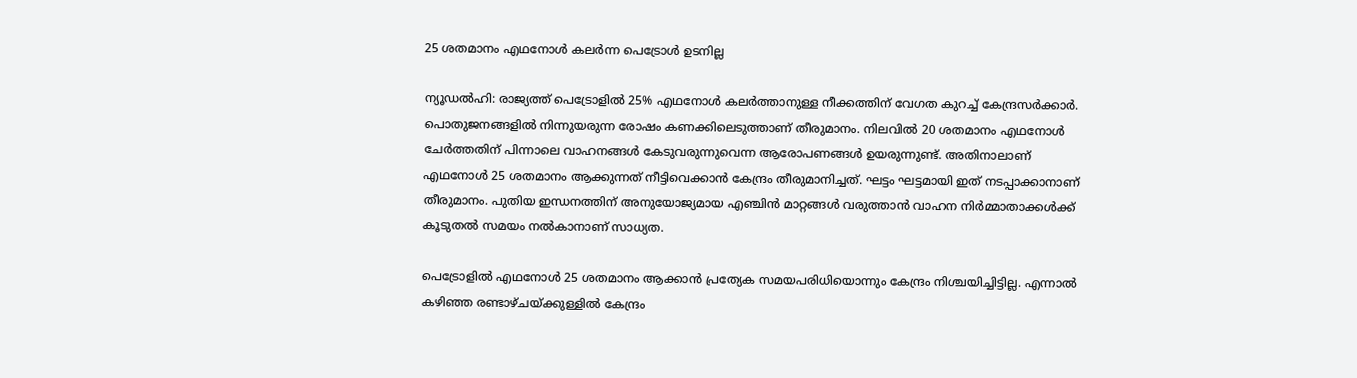25 ശതമാനം എഥനോൾ കലർന്ന പെട്രോൾ ഉടനില്ല

ന്യൂഡൽഹി: രാജ്യത്ത് പെട്രോളിൽ 25% എഥനോൾ കലർത്താനുള്ള നീക്കത്തിന് വേഗത കുറച്ച് കേന്ദ്രസർക്കാർ. പൊതുജനങ്ങളിൽ നിന്നുയരുന്ന രോഷം കണക്കിലെടുത്താണ് തീരുമാനം. നിലവിൽ 20 ശതമാനം എഥനോൾ ചേർത്തതിന് പിന്നാലെ വാഹനങ്ങൾ കേടുവരുന്നുവെന്ന ആരോപണങ്ങൾ ഉയരുന്നുണ്ട്. അതിനാലാണ് എഥനോൾ 25 ശതമാനം ആക്കുന്നത് നീട്ടിവെക്കാൻ കേന്ദ്രം തീരുമാനിച്ചത്. ഘട്ടം ഘട്ടമായി ഇത് നടപ്പാക്കാനാണ് തീരുമാനം. പുതിയ ഇന്ധനത്തിന് അനുയോജ്യമായ എഞ്ചിൻ മാറ്റങ്ങൾ വരുത്താൻ വാഹന നിർമ്മാതാക്കൾക്ക് കൂടുതൽ സമയം നൽകാനാണ് സാധ്യത.

പെട്രോളിൽ എഥനോൾ 25 ശതമാനം ആക്കാൻ പ്രത്യേക സമയപരിധിയൊന്നും കേന്ദ്രം നിശ്ചയിച്ചിട്ടില്ല. എന്നാൽ കഴിഞ്ഞ രണ്ടാഴ്ചയ്ക്കുള്ളിൽ കേന്ദ്രം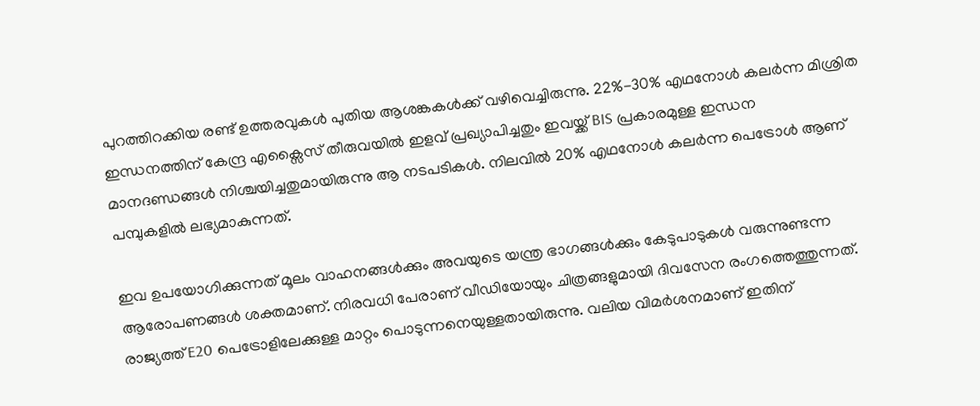പുറത്തിറക്കിയ രണ്ട് ഉത്തരവുകൾ പുതിയ ആശങ്കകൾക്ക് വഴിവെച്ചിരുന്നു. 22%-30% എഥനോൾ കലർന്ന മിശ്രിത ഇന്ധനത്തിന് കേന്ദ്ര എക്സൈസ് തീരുവയിൽ ഇളവ് പ്രഖ്യാപിച്ചതും ഇവയ്ക്ക് BIS പ്രകാരമുള്ള ഇന്ധന മാനദണ്ഡങ്ങൾ നിശ്ചയിച്ചതുമായിരുന്നു ആ നടപടികൾ. നിലവിൽ 20% എഥനോൾ കലർന്ന പെട്രോൾ ആണ് പമ്പുകളിൽ ലഭ്യമാകുന്നത്.

ഇവ ഉപയോഗിക്കുന്നത് മൂലം വാഹനങ്ങൾക്കും അവയുടെ യന്ത്ര ഭാഗങ്ങൾക്കും കേടുപാടുകൾ വരുന്നുണ്ടന്ന ആരോപണങ്ങൾ ശക്തമാണ്. നിരവധി പേരാണ് വീഡിയോയും ചിത്രങ്ങളുമായി ദിവസേന രംഗത്തെത്തുന്നത്. രാജ്യത്ത് E20 പെട്രോളിലേക്കുള്ള മാറ്റം പൊടുന്നനെയുള്ളതായിരുന്നു. വലിയ വിമർശനമാണ് ഇതിന്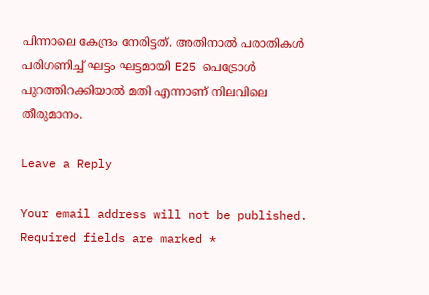പിന്നാലെ കേന്ദ്രം നേരിട്ടത്. അതിനാൽ പരാതികൾ പരിഗണിച്ച് ഘട്ടം ഘട്ടമായി E25 പെട്രോൾ പുറത്തിറക്കിയാൽ മതി എന്നാണ് നിലവിലെ തീരുമാനം.

Leave a Reply

Your email address will not be published. Required fields are marked *